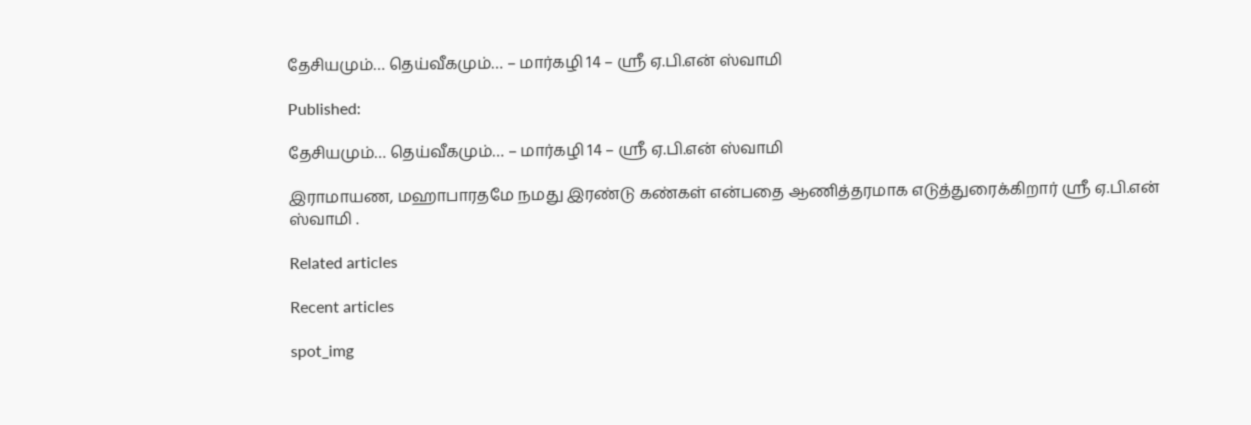தேசியமும்… தெய்வீகமும்… – மார்கழி 14 – ஸ்ரீ ஏ.பி.என் ஸ்வாமி

Published:

தேசியமும்… தெய்வீகமும்… – மார்கழி 14 – ஸ்ரீ ஏ.பி.என் ஸ்வாமி

இராமாயண, மஹாபாரதமே நமது இரண்டு கண்கள் என்பதை ஆணித்தரமாக எடுத்துரைக்கிறார் ஸ்ரீ ஏ.பி.என் ஸ்வாமி .

Related articles

Recent articles

spot_img